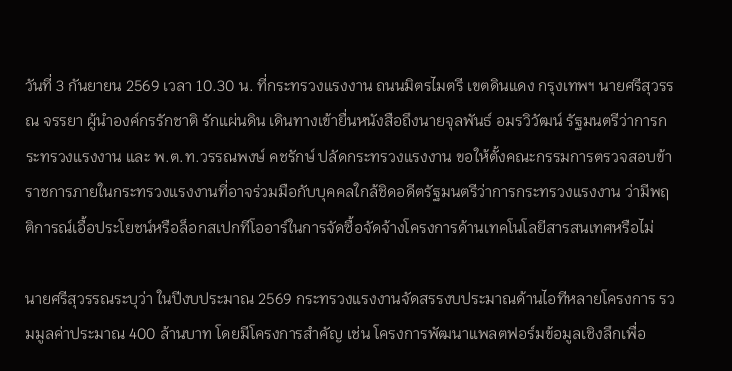วันที่ 3 กันยายน 2569 เวลา 10.30 น. ที่กระทรวงแรงงาน ถนนมิตรไมตรี เขตดินแดง กรุงเทพฯ นายศรีสุวรรณ จรรยา ผู้นำองค์กรรักชาติ รักแผ่นดิน เดินทางเข้ายื่นหนังสือถึงนายจุลพันธ์ อมรวิวัฒน์ รัฐมนตรีว่าการกระทรวงแรงงาน และ พ.ต.ท.วรรณพงษ์ คชรักษ์ ปลัดกระทรวงแรงงาน ขอให้ตั้งคณะกรรมการตรวจสอบข้าราชการภายในกระทรวงแรงงานที่อาจร่วมมือกับบุคคลใกล้ชิดอดีตรัฐมนตรีว่าการกระทรวงแรงงาน ว่ามีพฤติการณ์เอื้อประโยชน์หรือล็อกสเปกทีโออาร์ในการจัดซื้อจัดจ้างโครงการด้านเทคโนโลยีสารสนเทศหรือไม่

นายศรีสุวรรณระบุว่า ในปีงบประมาณ 2569 กระทรวงแรงงานจัดสรรงบประมาณด้านไอทีหลายโครงการ รวมมูลค่าประมาณ 400 ล้านบาท โดยมีโครงการสำคัญ เช่น โครงการพัฒนาแพลตฟอร์มข้อมูลเชิงลึกเพื่อ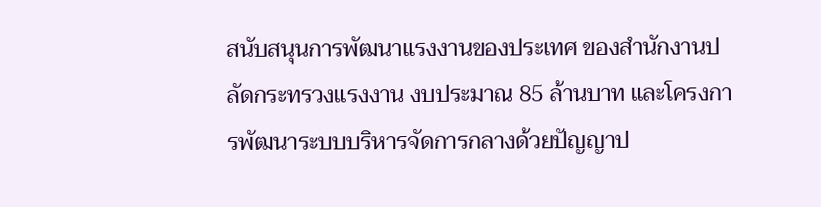สนับสนุนการพัฒนาแรงงานของประเทศ ของสำนักงานปลัดกระทรวงแรงงาน งบประมาณ 85 ล้านบาท และโครงการพัฒนาระบบบริหารจัดการกลางด้วยปัญญาป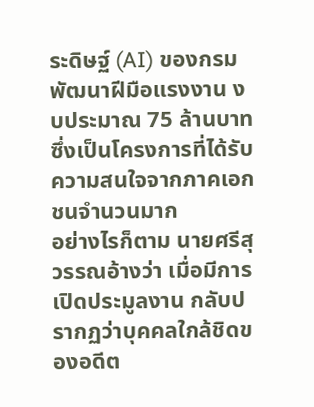ระดิษฐ์ (AI) ของกรมพัฒนาฝีมือแรงงาน งบประมาณ 75 ล้านบาท ซึ่งเป็นโครงการที่ได้รับความสนใจจากภาคเอกชนจำนวนมาก
อย่างไรก็ตาม นายศรีสุวรรณอ้างว่า เมื่อมีการเปิดประมูลงาน กลับปรากฏว่าบุคคลใกล้ชิดของอดีต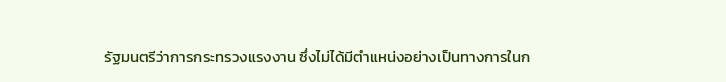รัฐมนตรีว่าการกระทรวงแรงงาน ซึ่งไม่ได้มีตำแหน่งอย่างเป็นทางการในก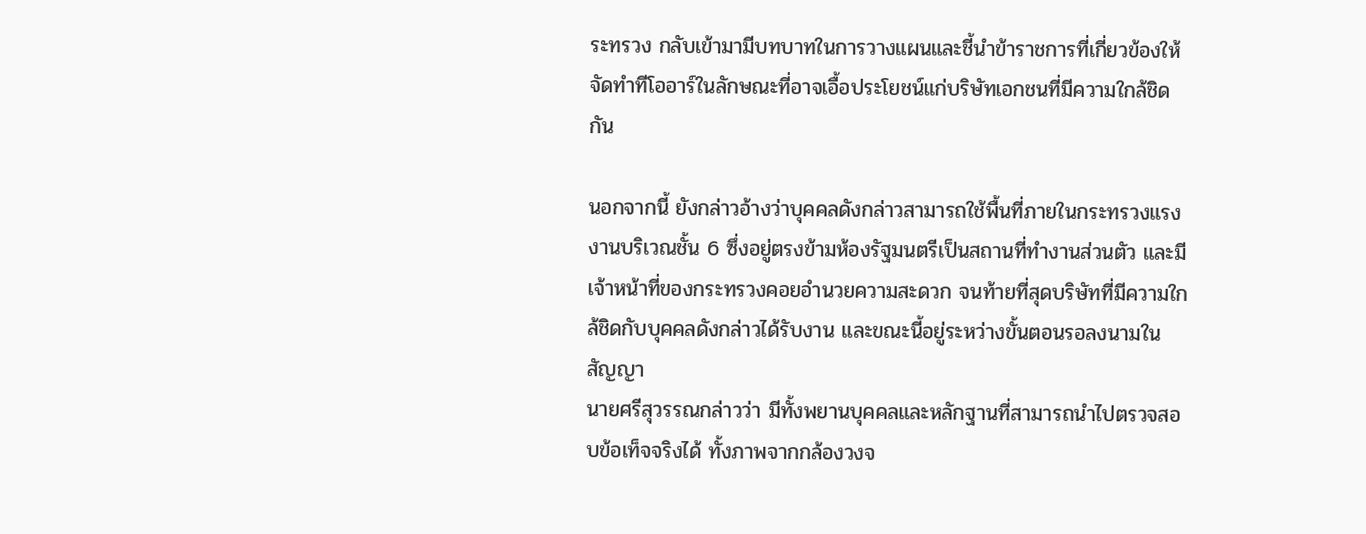ระทรวง กลับเข้ามามีบทบาทในการวางแผนและชี้นำข้าราชการที่เกี่ยวข้องให้จัดทำทีโออาร์ในลักษณะที่อาจเอื้อประโยชน์แก่บริษัทเอกชนที่มีความใกล้ชิดกัน

นอกจากนี้ ยังกล่าวอ้างว่าบุคคลดังกล่าวสามารถใช้พื้นที่ภายในกระทรวงแรงงานบริเวณชั้น 6 ซึ่งอยู่ตรงข้ามห้องรัฐมนตรีเป็นสถานที่ทำงานส่วนตัว และมีเจ้าหน้าที่ของกระทรวงคอยอำนวยความสะดวก จนท้ายที่สุดบริษัทที่มีความใกล้ชิดกับบุคคลดังกล่าวได้รับงาน และขณะนี้อยู่ระหว่างขั้นตอนรอลงนามในสัญญา
นายศรีสุวรรณกล่าวว่า มีทั้งพยานบุคคลและหลักฐานที่สามารถนำไปตรวจสอบข้อเท็จจริงได้ ทั้งภาพจากกล้องวงจ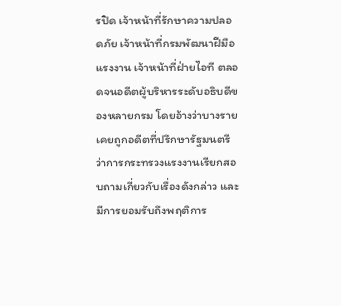รปิด เจ้าหน้าที่รักษาความปลอดภัย เจ้าหน้าที่กรมพัฒนาฝีมือแรงงาน เจ้าหน้าที่ฝ่ายไอที ตลอดจนอดีตผู้บริหารระดับอธิบดีของหลายกรม โดยอ้างว่าบางรายเคยถูกอดีตที่ปรึกษารัฐมนตรีว่าการกระทรวงแรงงานเรียกสอบถามเกี่ยวกับเรื่องดังกล่าว และมีการยอมรับถึงพฤติการ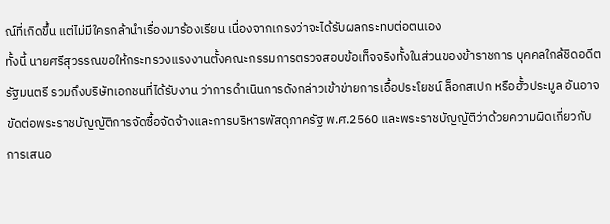ณ์ที่เกิดขึ้น แต่ไม่มีใครกล้านำเรื่องมาร้องเรียน เนื่องจากเกรงว่าจะได้รับผลกระทบต่อตนเอง
ทั้งนี้ นายศรีสุวรรณขอให้กระทรวงแรงงานตั้งคณะกรรมการตรวจสอบข้อเท็จจริงทั้งในส่วนของข้าราชการ บุคคลใกล้ชิดอดีตรัฐมนตรี รวมถึงบริษัทเอกชนที่ได้รับงาน ว่าการดำเนินการดังกล่าวเข้าข่ายการเอื้อประโยชน์ ล็อกสเปก หรือฮั้วประมูล อันอาจขัดต่อพระราชบัญญัติการจัดซื้อจัดจ้างและการบริหารพัสดุภาครัฐ พ.ศ.2560 และพระราชบัญญัติว่าด้วยความผิดเกี่ยวกับการเสนอ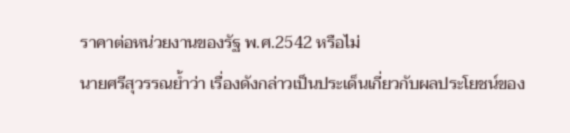ราคาต่อหน่วยงานของรัฐ พ.ศ.2542 หรือไม่
นายศรีสุวรรณย้ำว่า เรื่องดังกล่าวเป็นประเด็นเกี่ยวกับผลประโยชน์ของ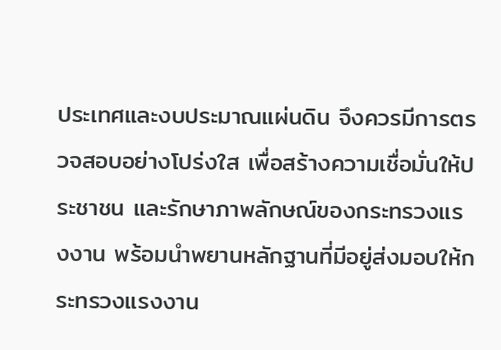ประเทศและงบประมาณแผ่นดิน จึงควรมีการตรวจสอบอย่างโปร่งใส เพื่อสร้างความเชื่อมั่นให้ประชาชน และรักษาภาพลักษณ์ของกระทรวงแรงงาน พร้อมนำพยานหลักฐานที่มีอยู่ส่งมอบให้กระทรวงแรงงาน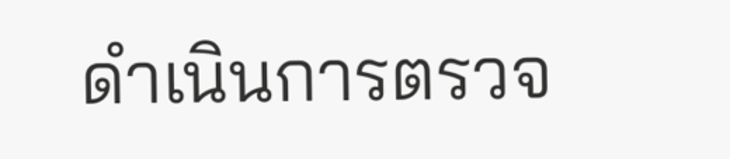ดำเนินการตรวจ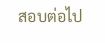สอบต่อไป